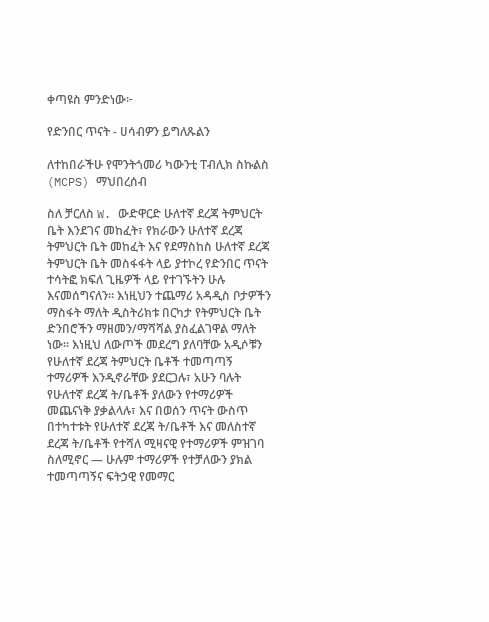ቀጣዩስ ምንድነው፦

የድንበር ጥናት - ሀሳብዎን ይግለጹልን

ለተከበራችሁ የሞንትጎመሪ ካውንቲ ፐብሊክ ስኩልስ (MCPS) ማህበረሰብ

ስለ ቻርለስ W. ውድዋርድ ሁለተኛ ደረጃ ትምህርት ቤት እንደገና መከፈት፣ የክራውን ሁለተኛ ደረጃ ትምህርት ቤት መከፈት እና የደማስከስ ሁለተኛ ደረጃ ትምህርት ቤት መስፋፋት ላይ ያተኮረ የድንበር ጥናት ተሳትፎ ክፍለ ጊዜዎች ላይ የተገኙትን ሁሉ እናመሰግናለን። እነዚህን ተጨማሪ አዳዲስ ቦታዎችን ማስፋት ማለት ዲስትሪክቱ በርካታ የትምህርት ቤት ድንበሮችን ማዘመን/ማሻሻል ያስፈልገዋል ማለት ነው። እነዚህ ለውጦች መደረግ ያለባቸው አዲሶቹን የሁለተኛ ደረጃ ትምህርት ቤቶች ተመጣጣኝ ተማሪዎች እንዲኖራቸው ያደርጋሉ፣ አሁን ባሉት የሁለተኛ ደረጃ ት/ቤቶች ያለውን የተማሪዎች መጨናነቅ ያቃልላሉ፣ እና በወሰን ጥናት ውስጥ በተካተቱት የሁለተኛ ደረጃ ት/ቤቶች እና መለስተኛ ደረጃ ት/ቤቶች የተሻለ ሚዛናዊ የተማሪዎች ምዝገባ ስለሚኖር — ሁሉም ተማሪዎች የተቻለውን ያክል ተመጣጣኝና ፍትኃዊ የመማር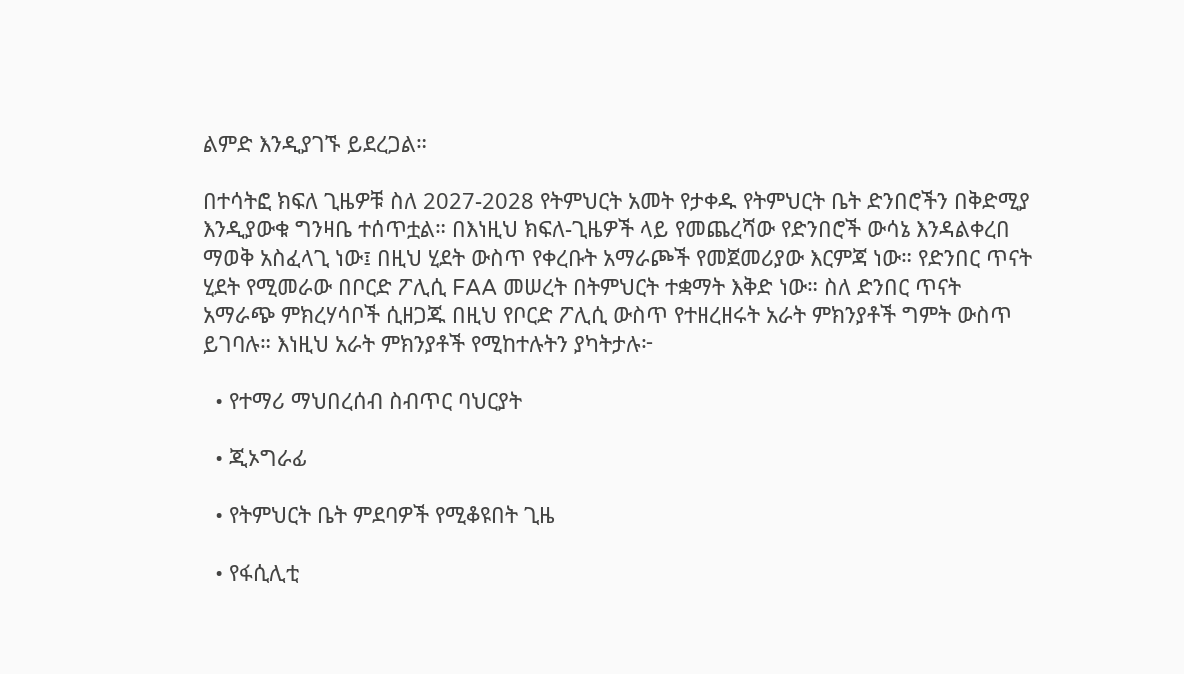ልምድ እንዲያገኙ ይደረጋል።

በተሳትፎ ክፍለ ጊዜዎቹ ስለ 2027-2028 የትምህርት አመት የታቀዱ የትምህርት ቤት ድንበሮችን በቅድሚያ እንዲያውቁ ግንዛቤ ተሰጥቷል። በእነዚህ ክፍለ-ጊዜዎች ላይ የመጨረሻው የድንበሮች ውሳኔ እንዳልቀረበ ማወቅ አስፈላጊ ነው፤ በዚህ ሂደት ውስጥ የቀረቡት አማራጮች የመጀመሪያው እርምጃ ነው። የድንበር ጥናት ሂደት የሚመራው በቦርድ ፖሊሲ FAA መሠረት በትምህርት ተቋማት እቅድ ነው። ስለ ድንበር ጥናት አማራጭ ምክረሃሳቦች ሲዘጋጁ በዚህ የቦርድ ፖሊሲ ውስጥ የተዘረዘሩት አራት ምክንያቶች ግምት ውስጥ ይገባሉ። እነዚህ አራት ምክንያቶች የሚከተሉትን ያካትታሉ፦

  • የተማሪ ማህበረሰብ ስብጥር ባህርያት

  • ጂኦግራፊ

  • የትምህርት ቤት ምደባዎች የሚቆዩበት ጊዜ

  • የፋሲሊቲ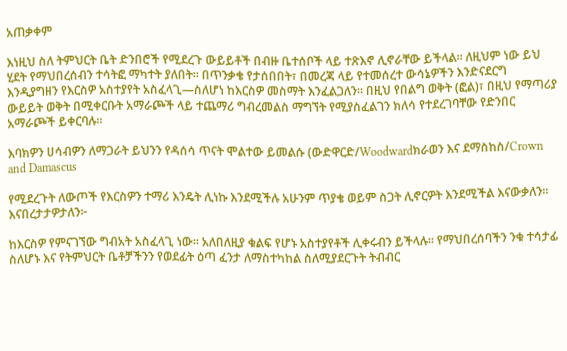አጠቃቀም

እነዚህ ስለ ትምህርት ቤት ድንበሮች የሚደረጉ ውይይቶች በብዙ ቤተሰቦች ላይ ተጽእኖ ሊኖራቸው ይችላል። ለዚህም ነው ይህ ሂደት የማህበረሰብን ተሳትፎ ማካተት ያለበት። በጥንቃቄ የታሰበበት፣ በመረጃ ላይ የተመሰረተ ውሳኔዎችን እንድናደርግ እንዲያግዘን የእርስዎ አስተያየት አስፈላጊ—ስለሆነ ከእርስዎ መስማት እንፈልጋለን። በዚህ የበልግ ወቅት (ፎል)፣ በዚህ የማጣሪያ ውይይት ወቅት በሚቀርቡት አማራጮች ላይ ተጨማሪ ግብረመልስ ማግኘት የሚያስፈልገን ክለሳ የተደረገባቸው የድንበር አማራጮች ይቀርባሉ።

እባክዎን ሀሳብዎን ለማጋራት ይህንን የዳሰሳ ጥናት ሞልተው ይመልሱ (ውድዋርድ/Woodwardክራወን እና ደማስከስ/Crown and Damascus

የሚደረጉት ለውጦች የእርስዎን ተማሪ እንዴት ሊነኩ እንደሚችሉ አሁንም ጥያቄ ወይም ስጋት ሊኖርዎት እንደሚችል እናውቃለን። እናበረታታዎታለን፦

ከእርስዎ የምናገኘው ግብአት አስፈላጊ ነው። አለበለዚያ ቁልፍ የሆኑ አስተያየቶች ሊቀሩብን ይችላሉ። የማህበረሰባችን ንቁ ተሳታፊ ስለሆኑ እና የትምህርት ቤቶቻችንን የወደፊት ዕጣ ፈንታ ለማስተካከል ስለሚያደርጉት ትብብር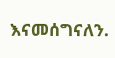እናመሰግናለን.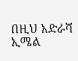በዚህ አድራሻ ኢሜል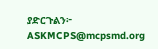ያድርጉልን፦ ASKMCPS@mcpsmd.org